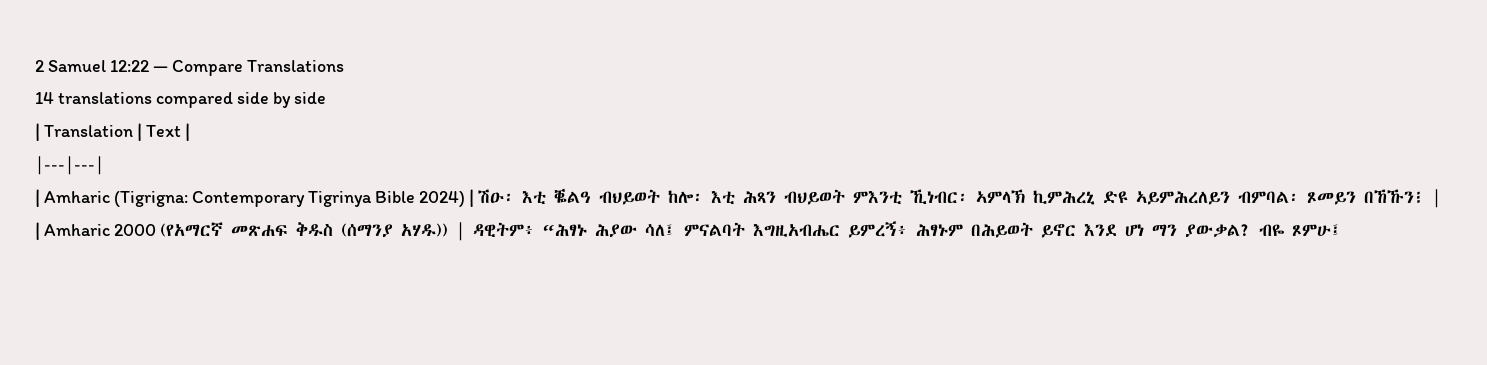2 Samuel 12:22 — Compare Translations
14 translations compared side by side
| Translation | Text |
|---|---|
| Amharic (Tigrigna: Contemporary Tigrinya Bible 2024) | ሽዑ፡ እቲ ቘልዓ ብህይወት ከሎ፡ እቲ ሕጻን ብህይወት ምእንቲ ኺነብር፡ ኣምላኽ ኪምሕረኒ ድዩ ኣይምሕረለይን ብምባል፡ ጾመይን በኸኹን፧ |
| Amharic 2000 (የአማርኛ መጽሐፍ ቅዱስ (ሰማንያ አሃዱ)) | ዳዊትም፥ “ሕፃኑ ሕያው ሳለ፤ ምናልባት እግዚአብሔር ይምረኝ፥ ሕፃኑም በሕይወት ይኖር እንደ ሆነ ማን ያውቃል? ብዬ ጾምሁ፤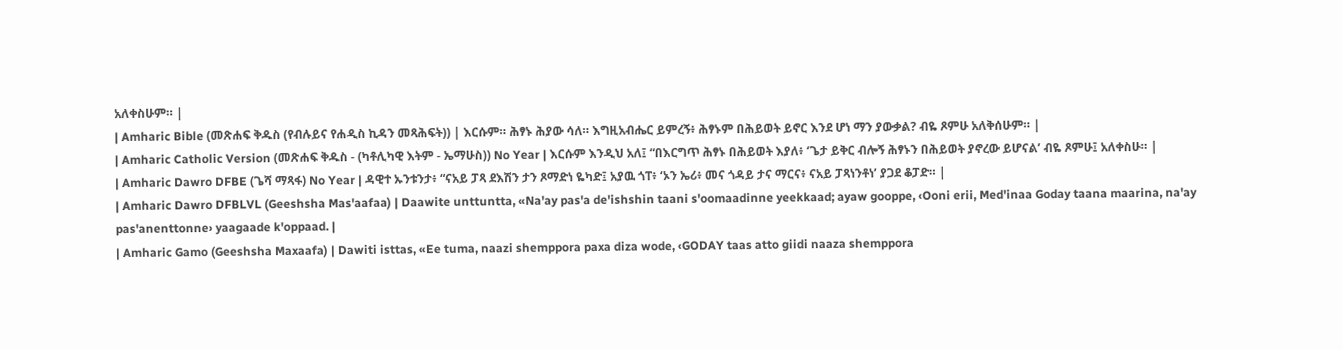አለቀስሁም። |
| Amharic Bible (መጽሐፍ ቅዱስ (የብሉይና የሐዲስ ኪዳን መጻሕፍት)) | እርሱም። ሕፃኑ ሕያው ሳለ። እግዚአብሔር ይምረኝ፥ ሕፃኑም በሕይወት ይኖር እንደ ሆነ ማን ያውቃል? ብዬ ጾምሁ አለቅሰሁም። |
| Amharic Catholic Version (መጽሐፍ ቅዱስ - (ካቶሊካዊ እትም - ኤማሁስ)) No Year | እርሱም እንዲህ አለ፤ “በእርግጥ ሕፃኑ በሕይወት እያለ፥ ‘ጌታ ይቅር ብሎኝ ሕፃኑን በሕይወት ያኖረው ይሆናል’ ብዬ ጾምሁ፤ አለቀስሁ። |
| Amharic Dawro DFBE (ጌሻ ማጻፋ) No Year | ዳዊተ ኡንቱንታ፥ “ናአይ ፓጻ ደእሽን ታን ጾማድነ ዬካድ፤ አያዉ ጎፐ፥ ‘ኦን ኤሪ፥ መና ጎዳይ ታና ማርና፥ ናአይ ፓጻነንቶነ’ ያጋደ ቆፓድ። |
| Amharic Dawro DFBLVL (Geeshsha Mas'aafaa) | Daawite unttuntta, «Na'ay pas'a de'ishshin taani s'oomaadinne yeekkaad; ayaw gooppe, ‹Ooni erii, Med'inaa Goday taana maarina, na'ay pas'anenttonne› yaagaade k'oppaad. |
| Amharic Gamo (Geeshsha Maxaafa) | Dawiti isttas, «Ee tuma, naazi shemppora paxa diza wode, ‹GODAY taas atto giidi naaza shemppora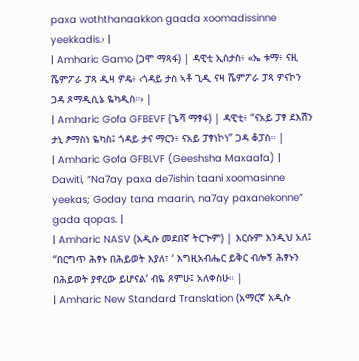paxa woththanaakkon gaada xoomadissinne yeekkadis.› |
| Amharic Gamo (ጋሞ ማጻፋ) | ዳዊቲ ኢስታስ፥ «ኤ ቱማ፥ ናዚ ሼምፖራ ፓጻ ዲዛ ዎዴ፥ ‹ጎዳይ ታስ ኣቶ ጊዲ ናዛ ሼምፖራ ፓጻ ዎናኮን ጋዳ ጾማዲሲኔ ዬካዲስ።› |
| Amharic Gofa GFBEVF (ጌሻ ማፃፋ) | ዳዊቲ፥ “ናአይ ፓፃ ደእሽን ታኒ ፆማስነ ዬካስ፤ ጎዳይ ታና ማርን፥ ናአይ ፓፃነኮነ” ጋዳ ቆፓስ። |
| Amharic Gofa GFBLVF (Geeshsha Maxaafa) | Dawiti, “Na7ay paxa de7ishin taani xoomasinne yeekas; Goday tana maarin, na7ay paxanekonne” gada qopas. |
| Amharic NASV (አዲሱ መደበኛ ትርጒም) | እርሱም እንዲህ አለ፤ “በርግጥ ሕፃኑ በሕይወት እያለ፣ ‘ እግዚአብሔር ይቅር ብሎኝ ሕፃኑን በሕይወት ያኖረው ይሆናል’ ብዬ ጾምሁ፤ አለቀስሁ። |
| Amharic New Standard Translation (አማርኛ አዲሱ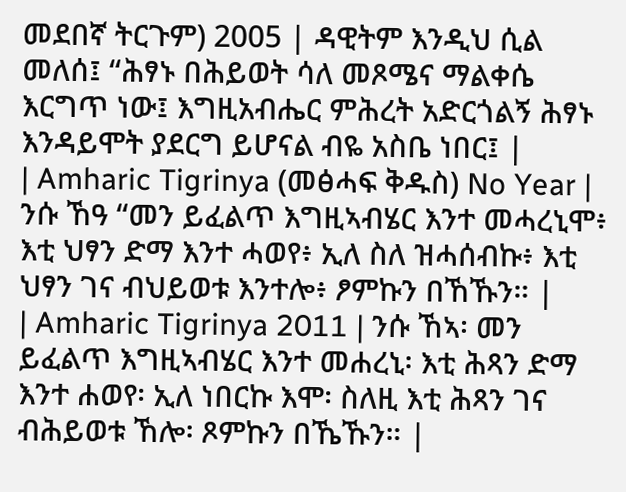መደበኛ ትርጉም) 2005 | ዳዊትም እንዲህ ሲል መለሰ፤ “ሕፃኑ በሕይወት ሳለ መጾሜና ማልቀሴ እርግጥ ነው፤ እግዚአብሔር ምሕረት አድርጎልኝ ሕፃኑ እንዳይሞት ያደርግ ይሆናል ብዬ አስቤ ነበር፤ |
| Amharic Tigrinya (መፅሓፍ ቅዱስ) No Year | ንሱ ኸዓ “መን ይፈልጥ እግዚኣብሄር እንተ መሓረኒሞ፥ እቲ ህፃን ድማ እንተ ሓወየ፥ ኢለ ስለ ዝሓሰብኩ፥ እቲ ህፃን ገና ብህይወቱ እንተሎ፥ ፆምኩን በኸኹን። |
| Amharic Tigrinya 2011 | ንሱ ኸኣ፡ መን ይፈልጥ እግዚኣብሄር እንተ መሐረኒ፡ እቲ ሕጻን ድማ እንተ ሐወየ፡ ኢለ ነበርኩ እሞ፡ ስለዚ እቲ ሕጻን ገና ብሕይወቱ ኸሎ፡ ጾምኩን በኼኹን። |